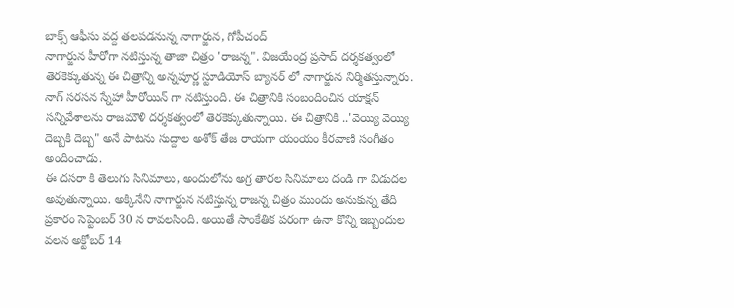బాక్స్ ఆఫీసు వద్ద తలపడనున్న నాగార్జున, గోపీచంద్
నాగార్జున హీరోగా నటిస్తున్న తాజా చిత్రం 'రాజన్న". విజయేంద్ర ప్రసాద్ దర్శకత్వంలో తెరకెక్కుతున్న ఈ చిత్రాన్ని అన్నపూర్ణ స్టూడియోస్ బ్యానర్ లో నాగార్జున నిర్మితస్తున్నారు. నాగ్ సరసన స్నేహా హీరోయిన్ గా నటిస్తుంది. ఈ చిత్రానికి సంబందించిన యాక్షన్ సన్నివేశాలను రాజమౌళి దర్శకత్వంలో తెరకెక్కుతున్నాయి. ఈ చిత్రానికి ..'వెయ్యి వెయ్యి దెబ్బకి దెబ్బ" అనే పాటను సుద్దాల అశోక్ తేజ రాయగా యంయం కీరవాణి సంగీతం అందించాడు.
ఈ దసరా కి తెలుగు సినిమాలు, అందులోను అగ్ర తారల సినిమాలు దండి గా విడుదల అవుతున్నాయి. అక్కినేని నాగార్జున నటిస్తున్న రాజన్న చిత్రం ముందు అనుకున్న తేది ప్రకారం సెప్టెంబర్ 30 న రావలసింది. అయితే సాంకేతిక పరంగా ఉనా కొన్ని ఇబ్బందుల వలన అక్టోబర్ 14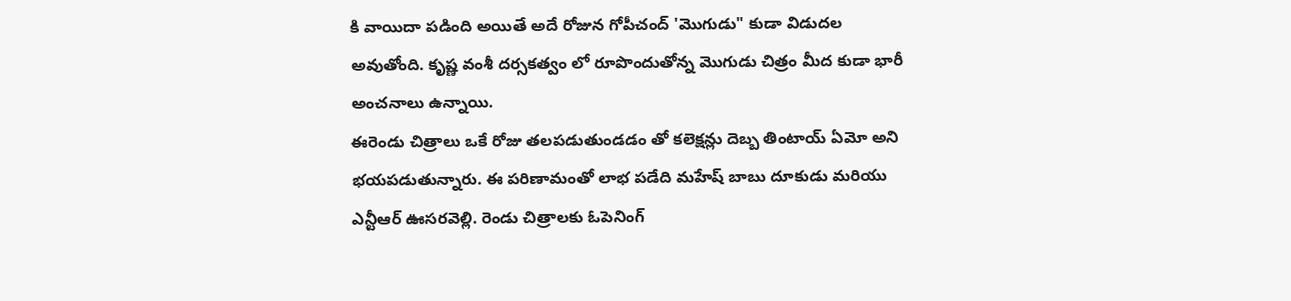కి వాయిదా పడింది అయితే అదే రోజున గోపీచంద్ 'మొగుడు" కుడా విడుదల అవుతోంది. కృష్ణ వంశీ దర్సకత్వం లో రూపొందుతోన్న మొగుడు చిత్రం మీద కుడా భారీ అంచనాలు ఉన్నాయి.
ఈరెండు చిత్రాలు ఒకే రోజు తలపడుతుండడం తో కలెక్షన్లు దెబ్బ తింటాయ్ ఏమో అని భయపడుతున్నారు. ఈ పరిణామంతో లాభ పడేది మహేష్ బాబు దూకుడు మరియు ఎన్టీఆర్ ఊసరవెల్లి. రెండు చిత్రాలకు ఓపెనింగ్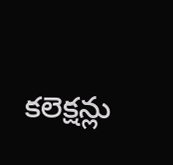కలెక్షన్లు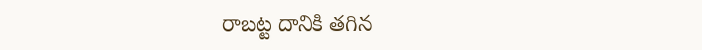రాబట్ట దానికి తగిన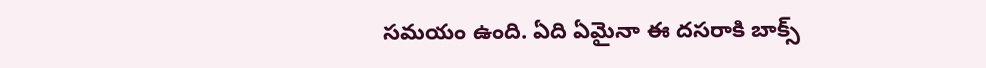సమయం ఉంది. ఏది ఏమైనా ఈ దసరాకి బాక్స్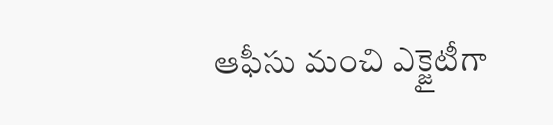ఆఫీసు మంచి ఎక్జైటీగా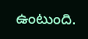ఉంటుంది.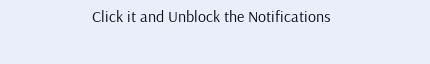Click it and Unblock the Notifications